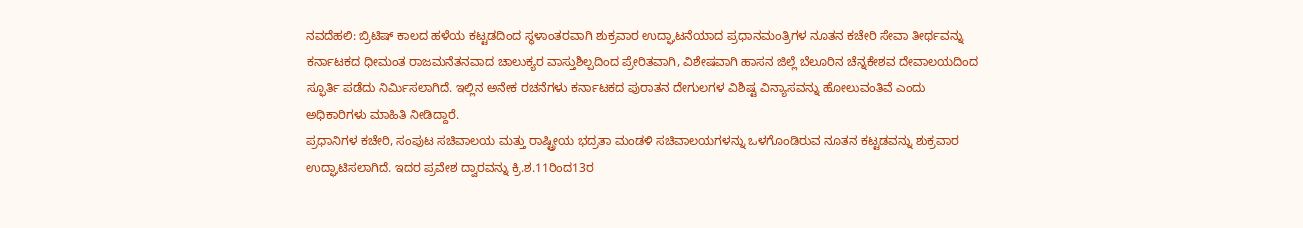ನವದೆಹಲಿ: ಬ್ರಿಟಿಷ್ ಕಾಲದ ಹಳೆಯ ಕಟ್ಟಡದಿಂದ ಸ್ಥಳಾಂತರವಾಗಿ ಶುಕ್ರವಾರ ಉದ್ಘಾಟನೆಯಾದ ಪ್ರಧಾನಮಂತ್ರಿಗಳ ನೂತನ ಕಚೇರಿ ಸೇವಾ ತೀರ್ಥವನ್ನು ಕರ್ನಾಟಕದ ಧೀಮಂತ ರಾಜಮನೆತನವಾದ ಚಾಲುಕ್ಯರ ವಾಸ್ತುಶಿಲ್ಪದಿಂದ ಪ್ರೇರಿತವಾಗಿ, ವಿಶೇಷವಾಗಿ ಹಾಸನ ಜಿಲ್ಲೆ ಬೆಲೂರಿನ ಚೆನ್ನಕೇಶವ ದೇವಾಲಯದಿಂದ ಸ್ಫೂರ್ತಿ ಪಡೆದು ನಿರ್ಮಿಸಲಾಗಿದೆ. ಇಲ್ಲಿನ ಅನೇಕ ರಚನೆಗಳು ಕರ್ನಾಟಕದ ಪುರಾತನ ದೇಗುಲಗಳ ವಿಶಿಷ್ಟ ವಿನ್ಯಾಸವನ್ನು ಹೋಲುವಂತಿವೆ ಎಂದು ಅಧಿಕಾರಿಗಳು ಮಾಹಿತಿ ನೀಡಿದ್ದಾರೆ.
ಪ್ರಧಾನಿಗಳ ಕಚೇರಿ, ಸಂಪುಟ ಸಚಿವಾಲಯ ಮತ್ತು ರಾಷ್ಟ್ರೀಯ ಭದ್ರತಾ ಮಂಡಳಿ ಸಚಿವಾಲಯಗಳನ್ನು ಒಳಗೊಂಡಿರುವ ನೂತನ ಕಟ್ಟಡವನ್ನು ಶುಕ್ರವಾರ ಉದ್ಘಾಟಿಸಲಾಗಿದೆ. ಇದರ ಪ್ರವೇಶ ದ್ವಾರವನ್ನು ಕ್ರಿ.ಶ.11ರಿಂದ13ರ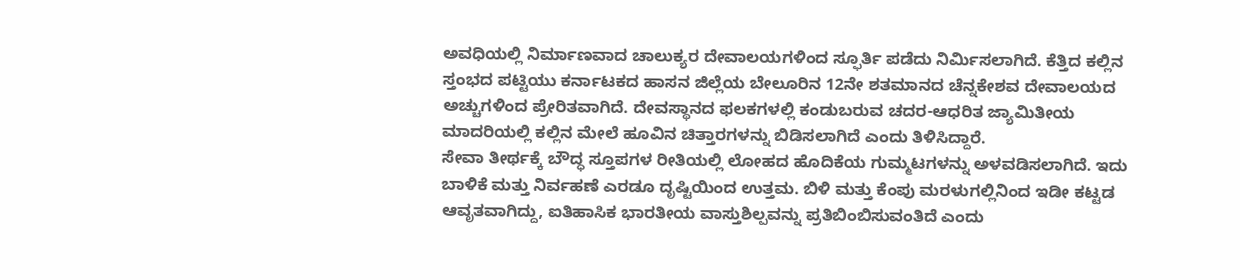ಅವಧಿಯಲ್ಲಿ ನಿರ್ಮಾಣವಾದ ಚಾಲುಕ್ಯರ ದೇವಾಲಯಗಳಿಂದ ಸ್ಫೂರ್ತಿ ಪಡೆದು ನಿರ್ಮಿಸಲಾಗಿದೆ. ಕೆತ್ತಿದ ಕಲ್ಲಿನ ಸ್ತಂಭದ ಪಟ್ಟಿಯು ಕರ್ನಾಟಕದ ಹಾಸನ ಜಿಲ್ಲೆಯ ಬೇಲೂರಿನ 12ನೇ ಶತಮಾನದ ಚೆನ್ನಕೇಶವ ದೇವಾಲಯದ ಅಚ್ಚುಗಳಿಂದ ಪ್ರೇರಿತವಾಗಿದೆ. ದೇವಸ್ಥಾನದ ಫಲಕಗಳಲ್ಲಿ ಕಂಡುಬರುವ ಚದರ-ಆಧರಿತ ಜ್ಯಾಮಿತೀಯ ಮಾದರಿಯಲ್ಲಿ ಕಲ್ಲಿನ ಮೇಲೆ ಹೂವಿನ ಚಿತ್ತಾರಗಳನ್ನು ಬಿಡಿಸಲಾಗಿದೆ ಎಂದು ತಿಳಿಸಿದ್ದಾರೆ.
ಸೇವಾ ತೀರ್ಥಕ್ಕೆ ಬೌದ್ಧ ಸ್ತೂಪಗಳ ರೀತಿಯಲ್ಲಿ ಲೋಹದ ಹೊದಿಕೆಯ ಗುಮ್ಮಟಗಳನ್ನು ಅಳವಡಿಸಲಾಗಿದೆ. ಇದು ಬಾಳಿಕೆ ಮತ್ತು ನಿರ್ವಹಣೆ ಎರಡೂ ದೃಷ್ಟಿಯಿಂದ ಉತ್ತಮ. ಬಿಳಿ ಮತ್ತು ಕೆಂಪು ಮರಳುಗಲ್ಲಿನಿಂದ ಇಡೀ ಕಟ್ಟಡ ಆವೃತವಾಗಿದ್ದು, ಐತಿಹಾಸಿಕ ಭಾರತೀಯ ವಾಸ್ತುಶಿಲ್ಪವನ್ನು ಪ್ರತಿಬಿಂಬಿಸುವಂತಿದೆ ಎಂದು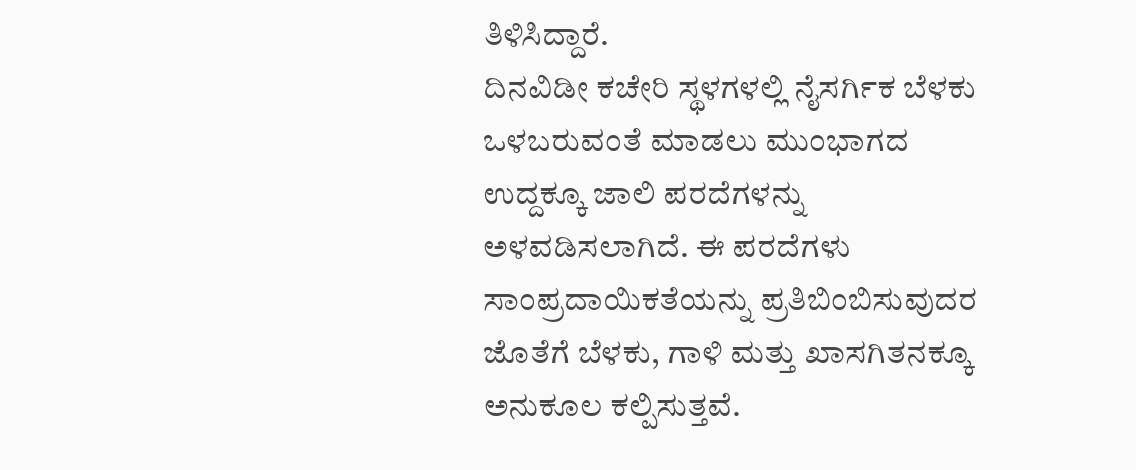ತಿಳಿಸಿದ್ದಾರೆ.
ದಿನವಿಡೀ ಕಚೇರಿ ಸ್ಥಳಗಳಲ್ಲಿ ನೈಸರ್ಗಿಕ ಬೆಳಕು ಒಳಬರುವಂತೆ ಮಾಡಲು ಮುಂಭಾಗದ ಉದ್ದಕ್ಕೂ ಜಾಲಿ ಪರದೆಗಳನ್ನು ಅಳವಡಿಸಲಾಗಿದೆ. ಈ ಪರದೆಗಳು ಸಾಂಪ್ರದಾಯಿಕತೆಯನ್ನು ಪ್ರತಿಬಿಂಬಿಸುವುದರ ಜೊತೆಗೆ ಬೆಳಕು, ಗಾಳಿ ಮತ್ತು ಖಾಸಗಿತನಕ್ಕೂ ಅನುಕೂಲ ಕಲ್ಪಿಸುತ್ತವೆ.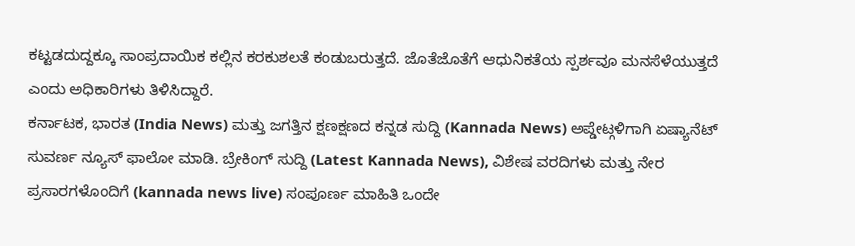ಕಟ್ಟಡದುದ್ದಕ್ಕೂ ಸಾಂಪ್ರದಾಯಿಕ ಕಲ್ಲಿನ ಕರಕುಶಲತೆ ಕಂಡುಬರುತ್ತದೆ. ಜೊತೆಜೊತೆಗೆ ಆಧುನಿಕತೆಯ ಸ್ಪರ್ಶವೂ ಮನಸೆಳೆಯುತ್ತದೆ ಎಂದು ಅಧಿಕಾರಿಗಳು ತಿಳಿಸಿದ್ದಾರೆ.
ಕರ್ನಾಟಕ, ಭಾರತ (India News) ಮತ್ತು ಜಗತ್ತಿನ ಕ್ಷಣಕ್ಷಣದ ಕನ್ನಡ ಸುದ್ದಿ (Kannada News) ಅಪ್ಡೇಟ್ಗಳಿಗಾಗಿ ಏಷ್ಯಾನೆಟ್ ಸುವರ್ಣ ನ್ಯೂಸ್ ಫಾಲೋ ಮಾಡಿ. ಬ್ರೇಕಿಂಗ್ ಸುದ್ದಿ (Latest Kannada News), ವಿಶೇಷ ವರದಿಗಳು ಮತ್ತು ನೇರ ಪ್ರಸಾರಗಳೊಂದಿಗೆ (kannada news live) ಸಂಪೂರ್ಣ ಮಾಹಿತಿ ಒಂದೇ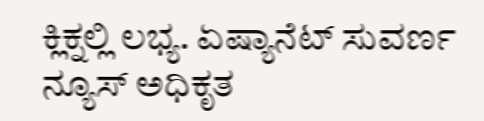ಕ್ಲಿಕ್ನಲ್ಲಿ ಲಭ್ಯ. ಏಷ್ಯಾನೆಟ್ ಸುವರ್ಣ ನ್ಯೂಸ್ ಅಧಿಕೃತ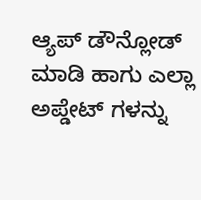ಆ್ಯಪ್ ಡೌನ್ಲೋಡ್ ಮಾಡಿ ಹಾಗು ಎಲ್ಲಾ ಅಪ್ಡೇಟ್ ಗಳನ್ನು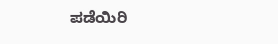ಪಡೆಯಿರಿ